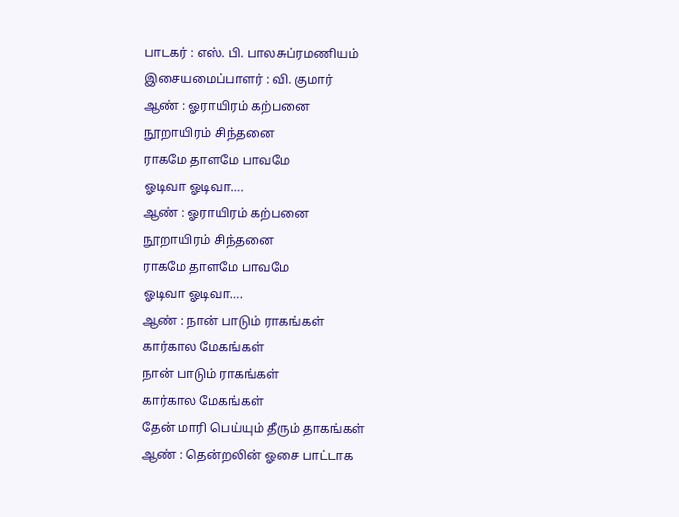பாடகர் : எஸ். பி. பாலசுப்ரமணியம்
இசையமைப்பாளர் : வி. குமார்
ஆண் : ஓராயிரம் கற்பனை
நூறாயிரம் சிந்தனை
ராகமே தாளமே பாவமே
ஓடிவா ஓடிவா….
ஆண் : ஓராயிரம் கற்பனை
நூறாயிரம் சிந்தனை
ராகமே தாளமே பாவமே
ஓடிவா ஓடிவா….
ஆண் : நான் பாடும் ராகங்கள்
கார்கால மேகங்கள்
நான் பாடும் ராகங்கள்
கார்கால மேகங்கள்
தேன் மாரி பெய்யும் தீரும் தாகங்கள்
ஆண் : தென்றலின் ஓசை பாட்டாக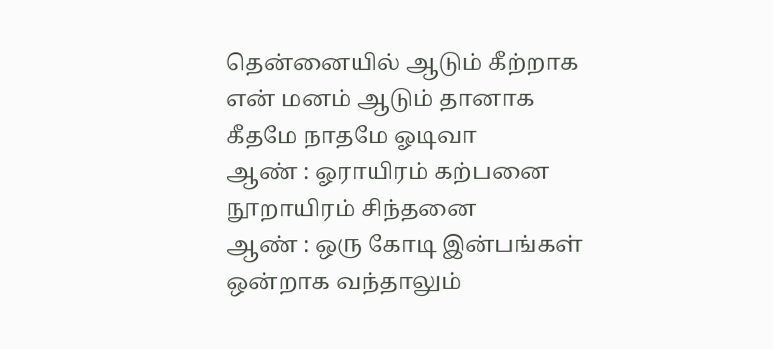தென்னையில் ஆடும் கீற்றாக
என் மனம் ஆடும் தானாக
கீதமே நாதமே ஓடிவா
ஆண் : ஓராயிரம் கற்பனை
நூறாயிரம் சிந்தனை
ஆண் : ஒரு கோடி இன்பங்கள்
ஒன்றாக வந்தாலும்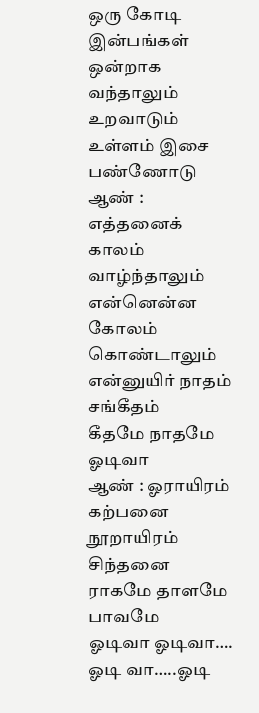ஒரு கோடி இன்பங்கள்
ஒன்றாக வந்தாலும்
உறவாடும் உள்ளம் இசை பண்ணோடு
ஆண் : எத்தனைக் காலம் வாழ்ந்தாலும்
என்னென்ன கோலம் கொண்டாலும்
என்னுயிர் நாதம் சங்கீதம்
கீதமே நாதமே ஓடிவா
ஆண் : ஓராயிரம் கற்பனை
நூறாயிரம் சிந்தனை
ராகமே தாளமே பாவமே
ஓடிவா ஓடிவா….
ஓடி வா…..ஓடி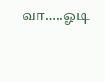வா…..ஓடி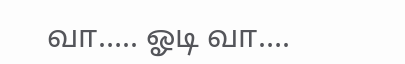வா….. ஓடி வா….